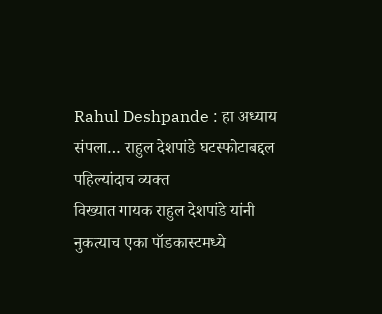Rahul Deshpande : हा अध्याय संपला… राहुल देशपांडे घटस्फोटाबद्दल पहिल्यांदाच व्यक्त
विख्यात गायक राहुल देशपांडे यांनी नुकत्याच एका पॉडकास्टमध्ये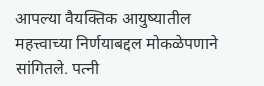आपल्या वैयक्तिक आयुष्यातील महत्त्वाच्या निर्णयाबद्दल मोकळेपणाने सांगितले. पत्नी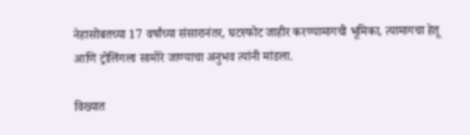नेहासोबतच्या 17 वर्षांच्या संसारानंतर, घटस्फोट जाहीर करण्यामागची भूमिका, त्यामागचा हेतू आणि ट्रोलिंगला सामोरे जाण्याचा अनुभव त्यांनी मांडला.

विख्यात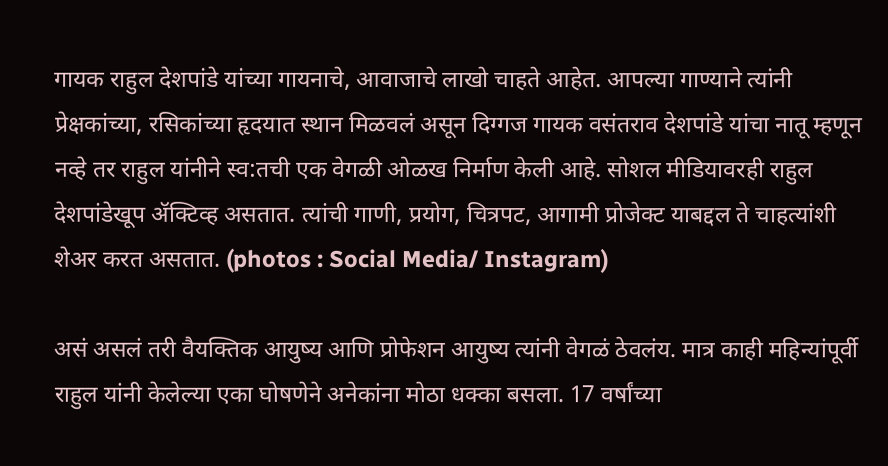गायक राहुल देशपांडे यांच्या गायनाचे, आवाजाचे लाखो चाहते आहेत. आपल्या गाण्याने त्यांनी प्रेक्षकांच्या, रसिकांच्या हृदयात स्थान मिळवलं असून दिग्गज गायक वसंतराव देशपांडे यांचा नातू म्हणून नव्हे तर राहुल यांनीने स्व:तची एक वेगळी ओळख निर्माण केली आहे. सोशल मीडियावरही राहुल देशपांडेखूप ॲक्टिव्ह असतात. त्यांची गाणी, प्रयोग, चित्रपट, आगामी प्रोजेक्ट याबद्दल ते चाहत्यांशी शेअर करत असतात. (photos : Social Media/ Instagram)

असं असलं तरी वैयक्तिक आयुष्य आणि प्रोफेशन आयुष्य त्यांनी वेगळं ठेवलंय. मात्र काही महिन्यांपूर्वी राहुल यांनी केलेल्या एका घोषणेने अनेकांना मोठा धक्का बसला. 17 वर्षांच्या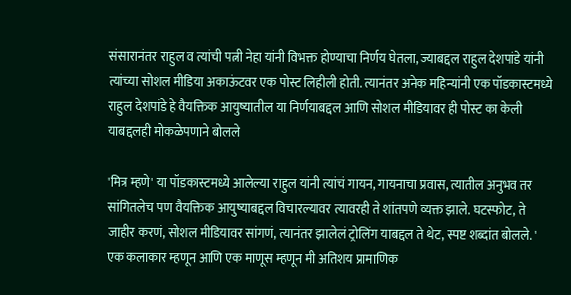संसारानंतर राहुल व त्यांची पत्नी नेहा यांनी विभक्त होण्याचा निर्णय घेतला, ज्याबद्दल राहुल देशपांडे यांनी त्यांच्या सोशल मीडिया अकाऊंटवर एक पोस्ट लिहीली होती. त्यानंतर अनेक महिन्यांनी एक पॉडकास्टमध्ये राहुल देशपांडे हे वैयक्तिक आयुष्यातील या निर्णयाबद्दल आणि सोशल मीडियावर ही पोस्ट का केली याबद्दलही मोकळेपणाने बोलले

'मित्र म्हणे' या पॉडकास्टमध्ये आलेल्या राहुल यांनी त्यांचं गायन, गायनाचा प्रवास, त्यातील अनुभव तर सांगितलेच पण वैयक्तिक आयुष्याबद्दल विचारल्यावर त्यावरही ते शांतपणे व्यक्त झाले. घटस्फोट, ते जाहीर करणं, सोशल मीडियावर सांगणं, त्यानंतर झालेलं ट्रोलिंग याबद्दल ते थेट, स्पष्ट शब्दांत बोलले. ' एक कलाकार म्हणून आणि एक माणूस म्हणून मी अतिशय प्रामाणिक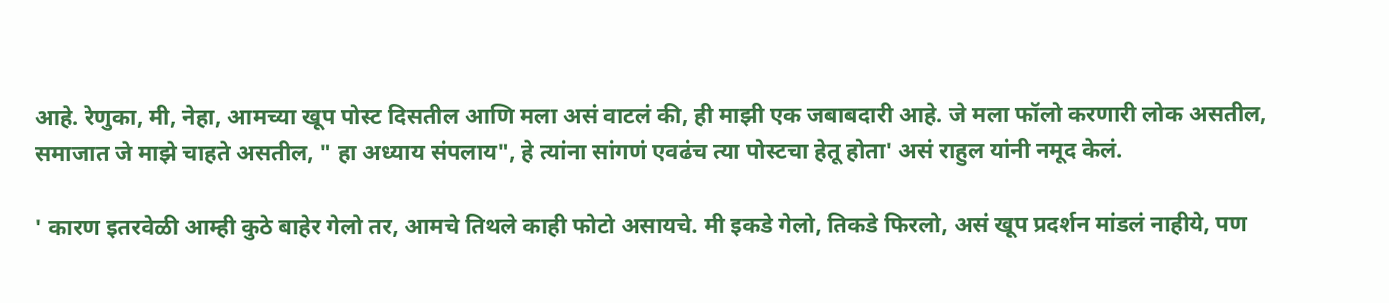आहे. रेणुका, मी, नेहा, आमच्या खूप पोस्ट दिसतील आणि मला असं वाटलं की, ही माझी एक जबाबदारी आहे. जे मला फॉलो करणारी लोक असतील, समाजात जे माझे चाहते असतील, " हा अध्याय संपलाय", हे त्यांना सांगणं एवढंच त्या पोस्टचा हेतू होता' असं राहुल यांनी नमूद केलं.

' कारण इतरवेळी आम्ही कुठे बाहेर गेलो तर, आमचे तिथले काही फोटो असायचे. मी इकडे गेलो, तिकडे फिरलो, असं खूप प्रदर्शन मांडलं नाहीये, पण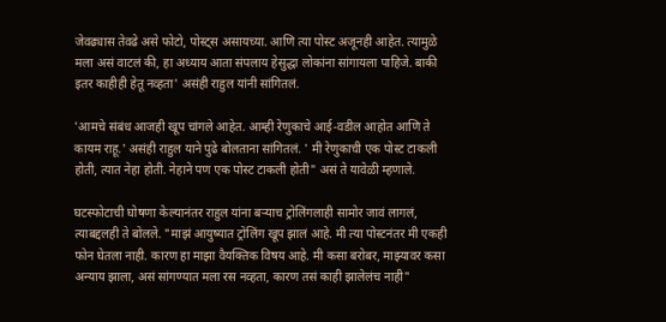जेवढ्यास तेवढे असे फोटो, पोस्ट्स असायच्या. आणि त्या पोस्ट अजूनही आहेत. त्यामुळे मला असं वाटलं की, हा अध्याय आता संपलाय हेसुद्धा लोकांना सांगायला पाहिजे. बाकी इतर काहीही हेतू नव्हता' असंही राहुल यांनी सांगितलं.

'आमचे संबंध आजही खूप चांगले आहेत. आम्ही रेणुकाचे आई-वडील आहोत आणि ते कायम राहू.' असंही राहुल याने पुढे बोलताना सांगितलं. ' मी रेणुकाची एक पोस्ट टाकली होती, त्यात नेहा होती. नेहाने पण एक पोस्ट टाकली होती" असं ते यावेळी म्हणाले.

घटस्फोटाची घोषणा केल्यानंतर राहुल यांना बऱ्याच ट्रोलिंगलाही सामोर जावं लागलं, त्याबद्दलही ते बोलले. "माझं आयुष्यात ट्रोलिंग खूप झालं आहे. मी त्या पोस्टनंतर मी एकही फोन घेतला नाही. कारण हा माझा वैयक्तिक विषय आहे. मी कसा बरोबर, माझ्यावर कसा अन्याय झाला, असं सांगण्यात मला रस नव्हता, कारण तसं काही झालेलंच नाही"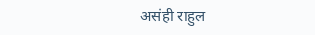असंही राहुल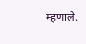म्हणाले.